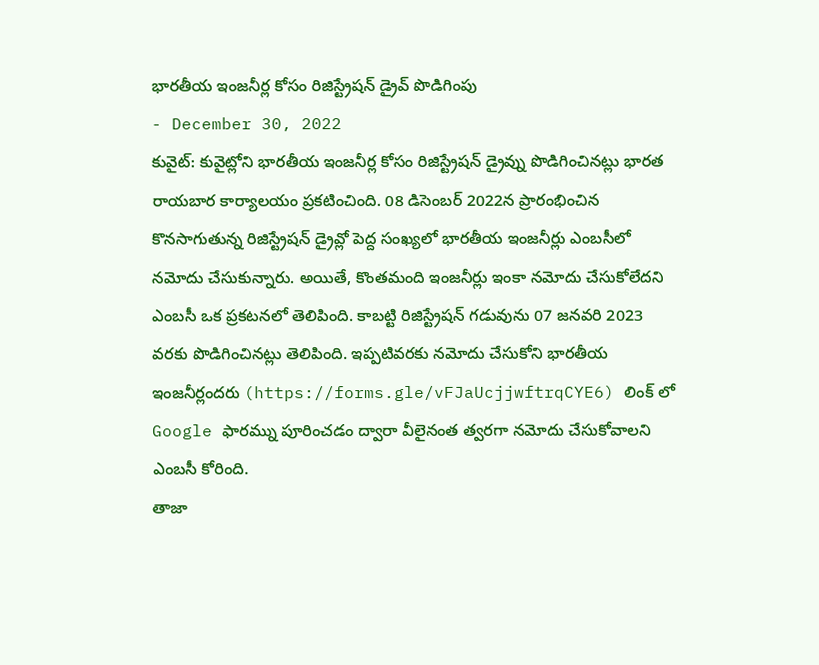భారతీయ ఇంజనీర్ల కోసం రిజిస్ట్రేషన్ డ్రైవ్ పొడిగింపు
- December 30, 2022
కువైట్: కువైట్లోని భారతీయ ఇంజనీర్ల కోసం రిజిస్ట్రేషన్ డ్రైవ్ను పొడిగించినట్లు భారత రాయబార కార్యాలయం ప్రకటించింది. 08 డిసెంబర్ 2022న ప్రారంభించిన కొనసాగుతున్న రిజిస్ట్రేషన్ డ్రైవ్లో పెద్ద సంఖ్యలో భారతీయ ఇంజనీర్లు ఎంబసీలో నమోదు చేసుకున్నారు. అయితే, కొంతమంది ఇంజనీర్లు ఇంకా నమోదు చేసుకోలేదని ఎంబసీ ఒక ప్రకటనలో తెలిపింది. కాబట్టి రిజిస్ట్రేషన్ గడువును 07 జనవరి 2023 వరకు పొడిగించినట్లు తెలిపింది. ఇప్పటివరకు నమోదు చేసుకోని భారతీయ ఇంజనీర్లందరు (https://forms.gle/vFJaUcjjwftrqCYE6) లింక్ లో Google ఫారమ్ను పూరించడం ద్వారా వీలైనంత త్వరగా నమోదు చేసుకోవాలని ఎంబసీ కోరింది.
తాజా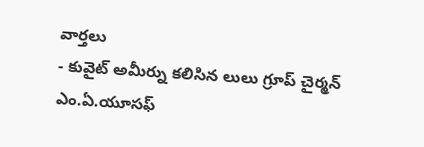వార్తలు
- కువైట్ అమీర్ను కలిసిన లులు గ్రూప్ చైర్మన్ ఎం.ఏ.యూసఫ్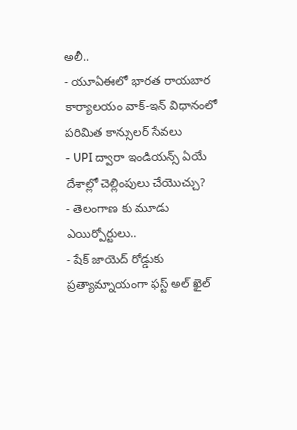అలీ..
- యూఏఈలో భారత రాయబార కార్యాలయం వాక్-ఇన్ విధానంలో పరిమిత కాన్సులర్ సేవలు
- UPI ద్వారా ఇండియన్స్ ఏయే దేశాల్లో చెల్లింపులు చేయొచ్చు?
- తెలంగాణ కు మూడు ఎయిర్పోర్టులు..
- షేక్ జాయెద్ రోడ్డుకు ప్రత్యామ్నాయంగా ఫస్ట్ అల్ ఖైల్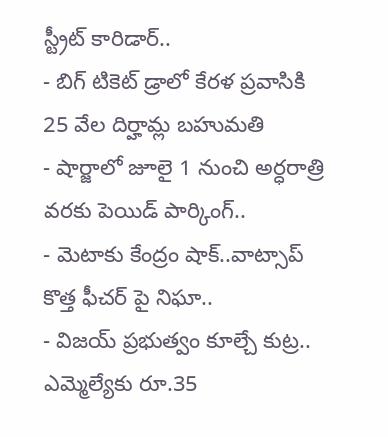స్ట్రీట్ కారిడార్..
- బిగ్ టికెట్ డ్రాలో కేరళ ప్రవాసికి 25 వేల దిర్హామ్ల బహుమతి
- షార్జాలో జూలై 1 నుంచి అర్ధరాత్రి వరకు పెయిడ్ పార్కింగ్..
- మెటాకు కేంద్రం షాక్..వాట్సాప్ కొత్త ఫీచర్ పై నిఘా..
- విజయ్ ప్రభుత్వం కూల్చే కుట్ర.. ఎమ్మెల్యేకు రూ.35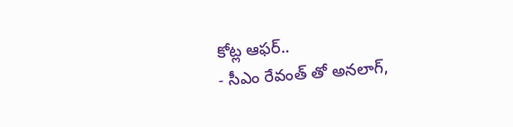కోట్ల ఆఫర్..
- సీఎం రేవంత్ తో అనలాగ్,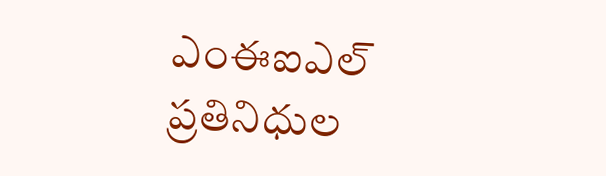ఎంఈఐఎల్ ప్రతినిధుల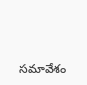సమావేశం